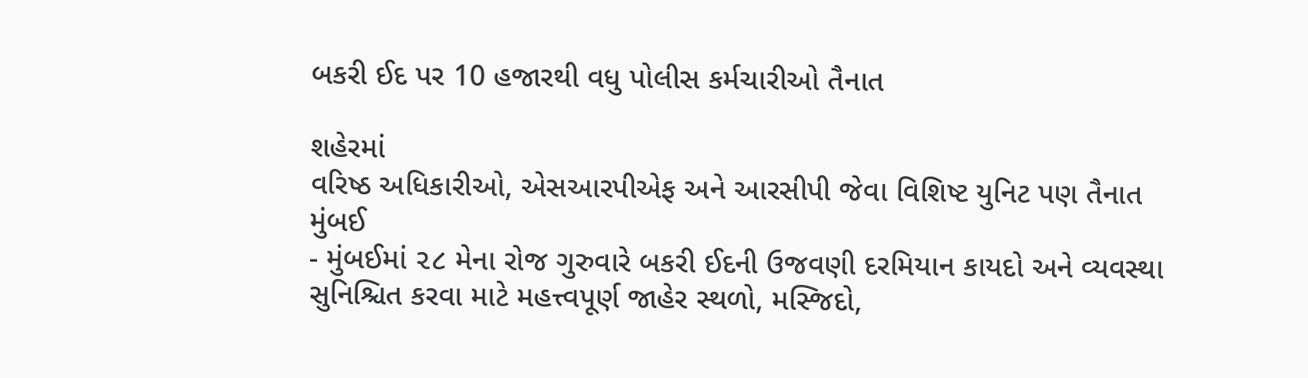બકરી ઈદ પર 10 હજારથી વધુ પોલીસ કર્મચારીઓ તૈનાત

શહેરમાં
વરિષ્ઠ અધિકારીઓ, એસઆરપીએફ અને આરસીપી જેવા વિશિષ્ટ યુનિટ પણ તૈનાત
મુંબઈ
- મુંબઈમાં ૨૮ મેના રોજ ગુરુવારે બકરી ઈદની ઉજવણી દરમિયાન કાયદો અને વ્યવસ્થા
સુનિશ્ચિત કરવા માટે મહત્ત્વપૂર્ણ જાહેર સ્થળો, મસ્જિદો,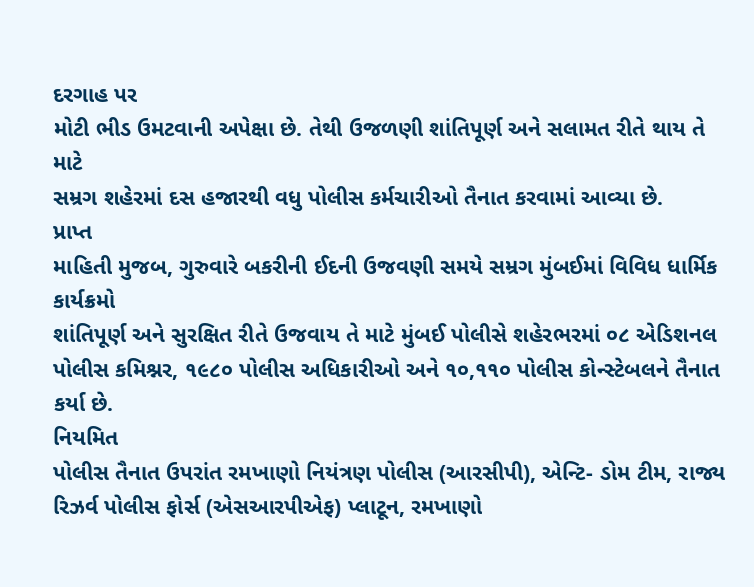દરગાહ પર
મોટી ભીડ ઉમટવાની અપેક્ષા છે. તેથી ઉજળણી શાંતિપૂર્ણ અને સલામત રીતે થાય તે માટે
સમ્રગ શહેરમાં દસ હજારથી વધુ પોલીસ કર્મચારીઓ તૈનાત કરવામાં આવ્યા છે.
પ્રાપ્ત
માહિતી મુજબ, ગુરુવારે બકરીની ઈદની ઉજવણી સમયે સમ્રગ મુંબઈમાં વિવિધ ધાર્મિક કાર્યક્રમો
શાંતિપૂર્ણ અને સુરક્ષિત રીતે ઉજવાય તે માટે મુંબઈ પોલીસે શહેરભરમાં ૦૮ એડિશનલ
પોલીસ કમિશ્નર, ૧૯૮૦ પોલીસ અધિકારીઓ અને ૧૦,૧૧૦ પોલીસ કોન્સ્ટેબલને તૈનાત કર્યા છે.
નિયમિત
પોલીસ તૈનાત ઉપરાંત રમખાણો નિયંત્રણ પોલીસ (આરસીપી), એન્ટિ- ડોમ ટીમ, રાજ્ય
રિઝર્વ પોલીસ ફોર્સ (એસઆરપીએફ) પ્લાટૂન, રમખાણો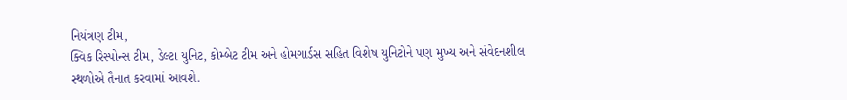નિયંત્રણ ટીમ,
ક્વિક રિસ્પોન્સ ટીમ, ડેલ્ટા યુનિટ, કોમ્બેટ ટીમ અને હોમગાર્ડસ સહિત વિશેષ યુનિટોને પણ મુખ્ય અને સંવેદનશીલ
સ્થળોએ તૈનાત કરવામાં આવશે.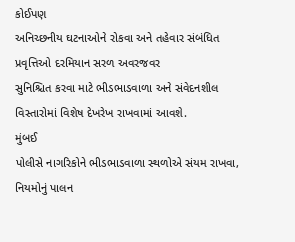કોઈપણ
અનિચ્છનીય ઘટનાઓને રોકવા અને તહેવાર સંબંધિત પ્રવૃત્તિઓ દરમિયાન સરળ અવરજવર
સુનિશ્ચિત કરવા માટે ભીડભાડવાળા અને સંવેદનશીલ
વિસ્તારોમાં વિશેષ દેખરેખ રાખવામાં આવશે.
મુંબઈ
પોલીસે નાગરિકોને ભીડભાડવાળા સ્થળોએ સંયમ રાખવા, નિયમોનું પાલન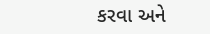કરવા અને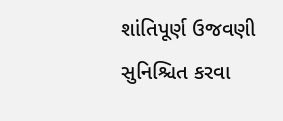શાંતિપૂર્ણ ઉજવણી
સુનિશ્ચિત કરવા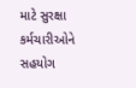માટે સુરક્ષા કર્મચારીઓને સહયોગ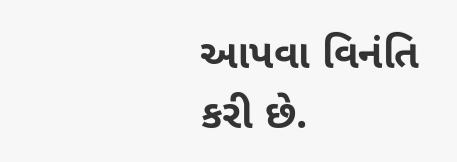આપવા વિનંતિ કરી છે.